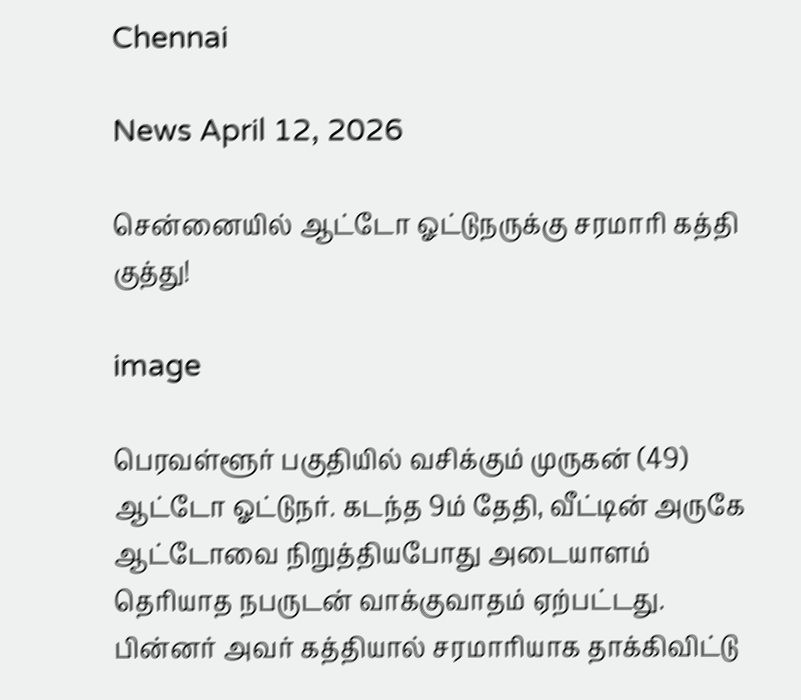Chennai

News April 12, 2026

சென்னையில் ஆட்டோ ஓட்டுநருக்கு சரமாரி கத்தி குத்து!

image

பெரவள்ளூர் பகுதியில் வசிக்கும் முருகன் (49) ஆட்டோ ஓட்டுநர். கடந்த 9ம் தேதி, வீட்டின் அருகே ஆட்டோவை நிறுத்தியபோது அடையாளம் தெரியாத நபருடன் வாக்குவாதம் ஏற்பட்டது. பின்னர் அவர் கத்தியால் சரமாரியாக தாக்கிவிட்டு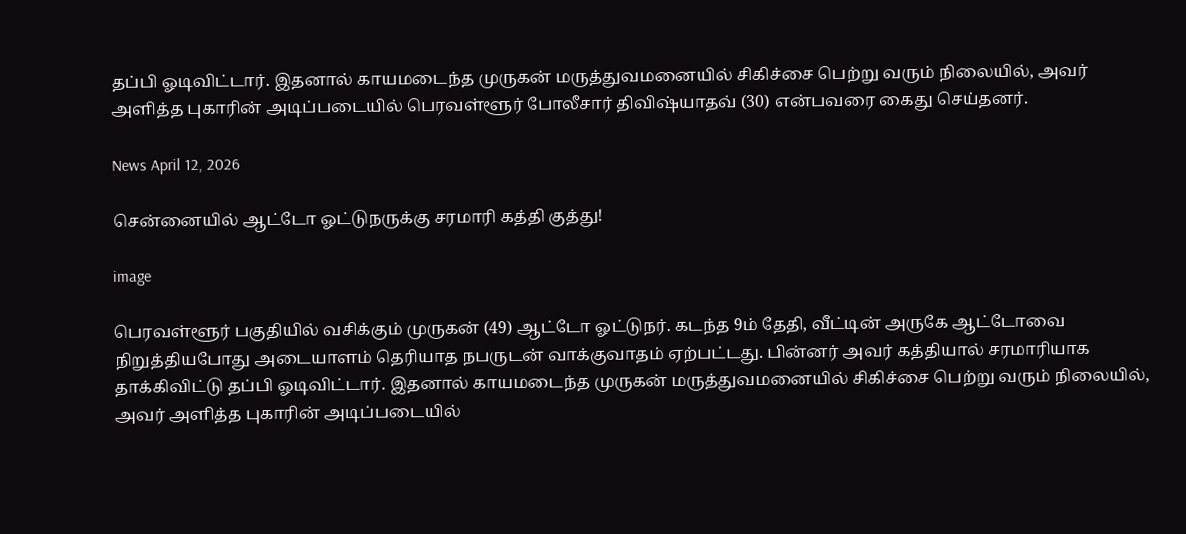தப்பி ஓடிவிட்டார். இதனால் காயமடைந்த முருகன் மருத்துவமனையில் சிகிச்சை பெற்று வரும் நிலையில், அவர் அளித்த புகாரின் அடிப்படையில் பெரவள்ளூர் போலீசார் திவிஷ்யாதவ் (30) என்பவரை கைது செய்தனர்.

News April 12, 2026

சென்னையில் ஆட்டோ ஓட்டுநருக்கு சரமாரி கத்தி குத்து!

image

பெரவள்ளூர் பகுதியில் வசிக்கும் முருகன் (49) ஆட்டோ ஓட்டுநர். கடந்த 9ம் தேதி, வீட்டின் அருகே ஆட்டோவை நிறுத்தியபோது அடையாளம் தெரியாத நபருடன் வாக்குவாதம் ஏற்பட்டது. பின்னர் அவர் கத்தியால் சரமாரியாக தாக்கிவிட்டு தப்பி ஓடிவிட்டார். இதனால் காயமடைந்த முருகன் மருத்துவமனையில் சிகிச்சை பெற்று வரும் நிலையில், அவர் அளித்த புகாரின் அடிப்படையில்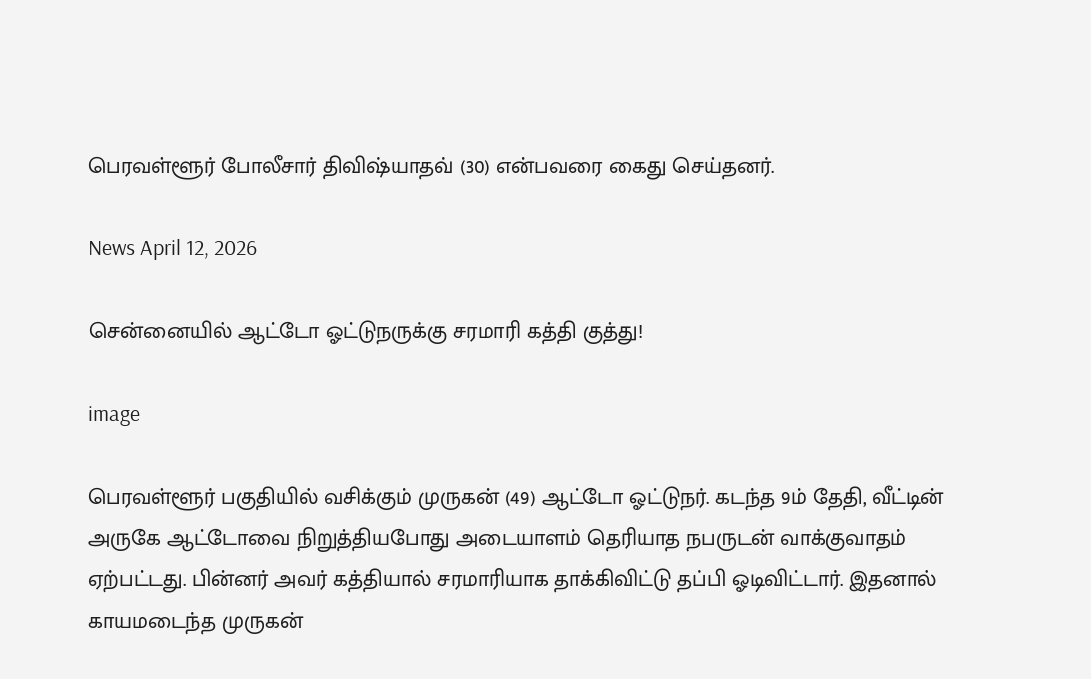பெரவள்ளூர் போலீசார் திவிஷ்யாதவ் (30) என்பவரை கைது செய்தனர்.

News April 12, 2026

சென்னையில் ஆட்டோ ஓட்டுநருக்கு சரமாரி கத்தி குத்து!

image

பெரவள்ளூர் பகுதியில் வசிக்கும் முருகன் (49) ஆட்டோ ஓட்டுநர். கடந்த 9ம் தேதி, வீட்டின் அருகே ஆட்டோவை நிறுத்தியபோது அடையாளம் தெரியாத நபருடன் வாக்குவாதம் ஏற்பட்டது. பின்னர் அவர் கத்தியால் சரமாரியாக தாக்கிவிட்டு தப்பி ஓடிவிட்டார். இதனால் காயமடைந்த முருகன்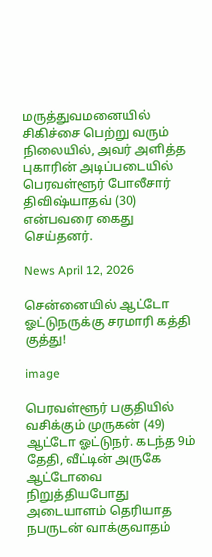மருத்துவமனையில் சிகிச்சை பெற்று வரும் நிலையில், அவர் அளித்த புகாரின் அடிப்படையில் பெரவள்ளூர் போலீசார் திவிஷ்யாதவ் (30) என்பவரை கைது செய்தனர்.

News April 12, 2026

சென்னையில் ஆட்டோ ஓட்டுநருக்கு சரமாரி கத்தி குத்து!

image

பெரவள்ளூர் பகுதியில் வசிக்கும் முருகன் (49) ஆட்டோ ஓட்டுநர். கடந்த 9ம் தேதி, வீட்டின் அருகே ஆட்டோவை நிறுத்தியபோது அடையாளம் தெரியாத நபருடன் வாக்குவாதம்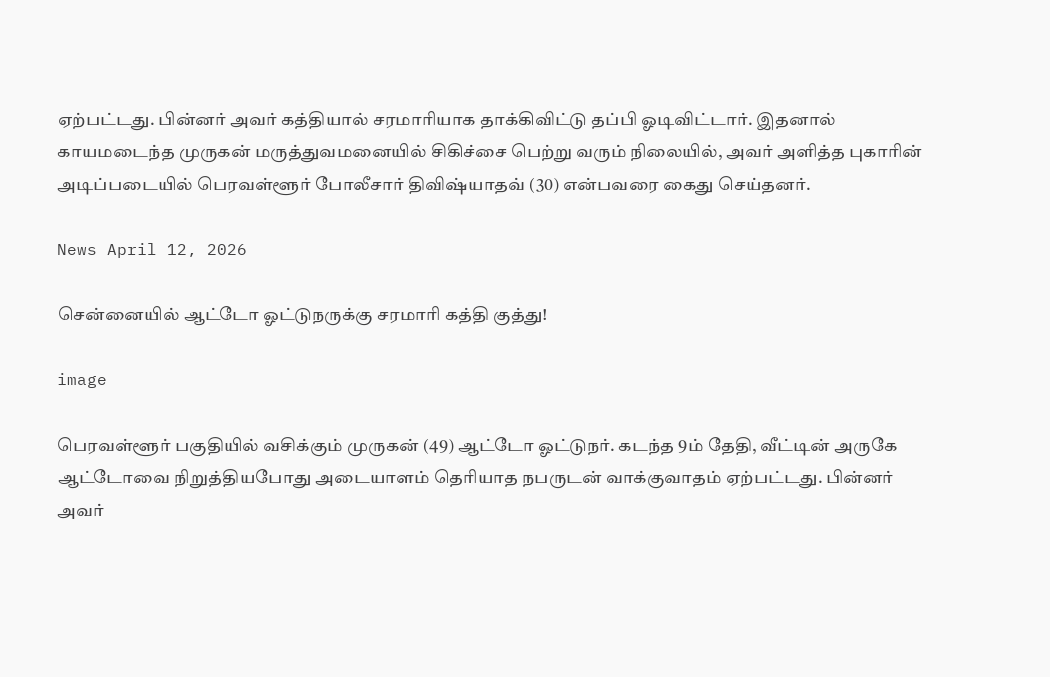ஏற்பட்டது. பின்னர் அவர் கத்தியால் சரமாரியாக தாக்கிவிட்டு தப்பி ஓடிவிட்டார். இதனால் காயமடைந்த முருகன் மருத்துவமனையில் சிகிச்சை பெற்று வரும் நிலையில், அவர் அளித்த புகாரின் அடிப்படையில் பெரவள்ளூர் போலீசார் திவிஷ்யாதவ் (30) என்பவரை கைது செய்தனர்.

News April 12, 2026

சென்னையில் ஆட்டோ ஓட்டுநருக்கு சரமாரி கத்தி குத்து!

image

பெரவள்ளூர் பகுதியில் வசிக்கும் முருகன் (49) ஆட்டோ ஓட்டுநர். கடந்த 9ம் தேதி, வீட்டின் அருகே ஆட்டோவை நிறுத்தியபோது அடையாளம் தெரியாத நபருடன் வாக்குவாதம் ஏற்பட்டது. பின்னர் அவர்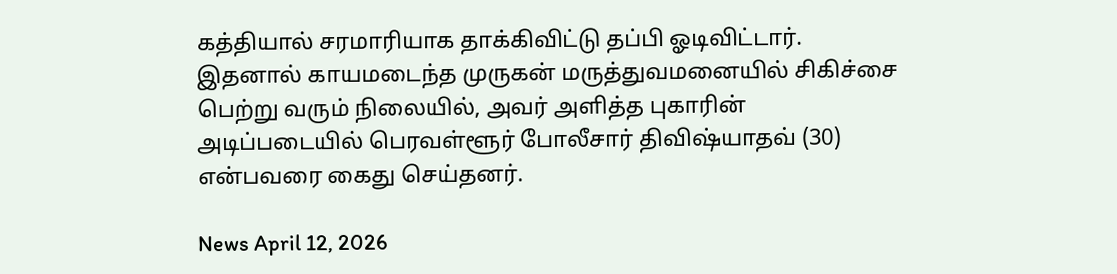கத்தியால் சரமாரியாக தாக்கிவிட்டு தப்பி ஓடிவிட்டார். இதனால் காயமடைந்த முருகன் மருத்துவமனையில் சிகிச்சை பெற்று வரும் நிலையில், அவர் அளித்த புகாரின் அடிப்படையில் பெரவள்ளூர் போலீசார் திவிஷ்யாதவ் (30) என்பவரை கைது செய்தனர்.

News April 12, 2026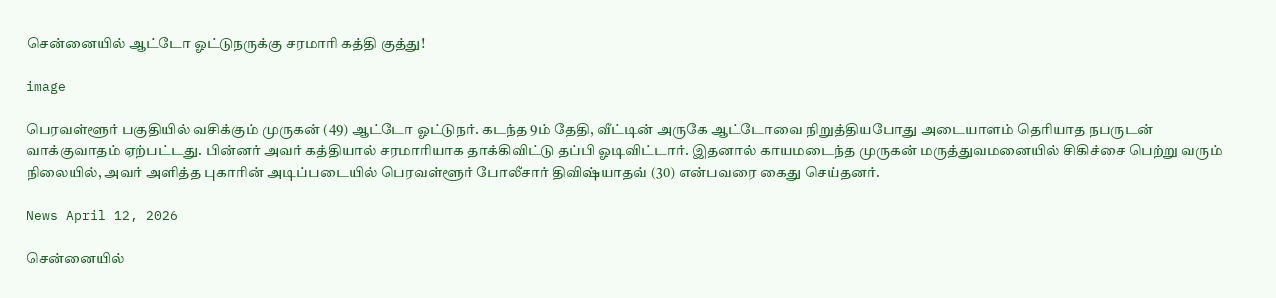சென்னையில் ஆட்டோ ஓட்டுநருக்கு சரமாரி கத்தி குத்து!

image

பெரவள்ளூர் பகுதியில் வசிக்கும் முருகன் (49) ஆட்டோ ஓட்டுநர். கடந்த 9ம் தேதி, வீட்டின் அருகே ஆட்டோவை நிறுத்தியபோது அடையாளம் தெரியாத நபருடன் வாக்குவாதம் ஏற்பட்டது. பின்னர் அவர் கத்தியால் சரமாரியாக தாக்கிவிட்டு தப்பி ஓடிவிட்டார். இதனால் காயமடைந்த முருகன் மருத்துவமனையில் சிகிச்சை பெற்று வரும் நிலையில், அவர் அளித்த புகாரின் அடிப்படையில் பெரவள்ளூர் போலீசார் திவிஷ்யாதவ் (30) என்பவரை கைது செய்தனர்.

News April 12, 2026

சென்னையில்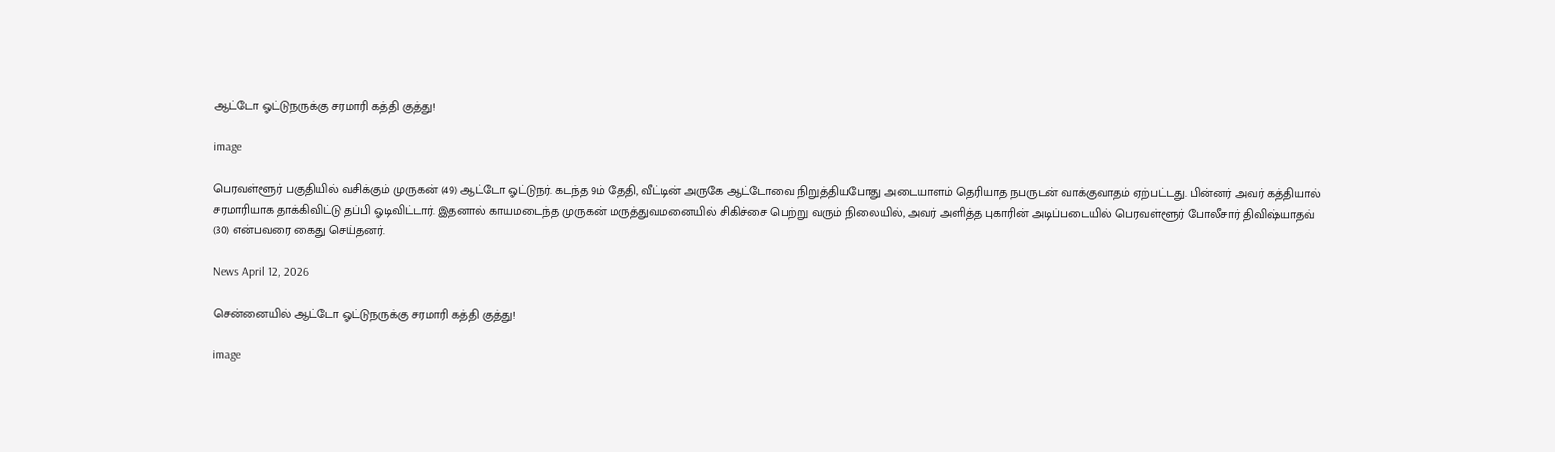ஆட்டோ ஓட்டுநருக்கு சரமாரி கத்தி குத்து!

image

பெரவள்ளூர் பகுதியில் வசிக்கும் முருகன் (49) ஆட்டோ ஓட்டுநர். கடந்த 9ம் தேதி, வீட்டின் அருகே ஆட்டோவை நிறுத்தியபோது அடையாளம் தெரியாத நபருடன் வாக்குவாதம் ஏற்பட்டது. பின்னர் அவர் கத்தியால் சரமாரியாக தாக்கிவிட்டு தப்பி ஓடிவிட்டார். இதனால் காயமடைந்த முருகன் மருத்துவமனையில் சிகிச்சை பெற்று வரும் நிலையில், அவர் அளித்த புகாரின் அடிப்படையில் பெரவள்ளூர் போலீசார் திவிஷ்யாதவ் (30) என்பவரை கைது செய்தனர்.

News April 12, 2026

சென்னையில் ஆட்டோ ஓட்டுநருக்கு சரமாரி கத்தி குத்து!

image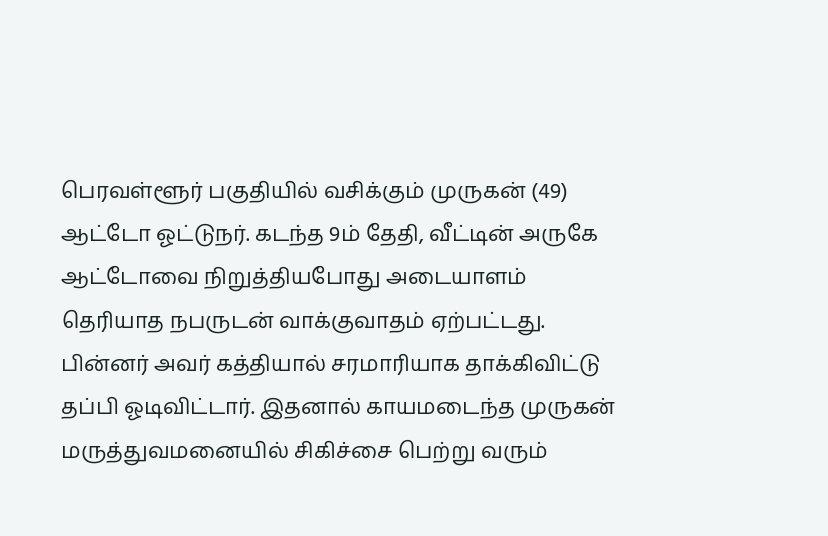பெரவள்ளூர் பகுதியில் வசிக்கும் முருகன் (49) ஆட்டோ ஓட்டுநர். கடந்த 9ம் தேதி, வீட்டின் அருகே ஆட்டோவை நிறுத்தியபோது அடையாளம் தெரியாத நபருடன் வாக்குவாதம் ஏற்பட்டது. பின்னர் அவர் கத்தியால் சரமாரியாக தாக்கிவிட்டு தப்பி ஓடிவிட்டார். இதனால் காயமடைந்த முருகன் மருத்துவமனையில் சிகிச்சை பெற்று வரும்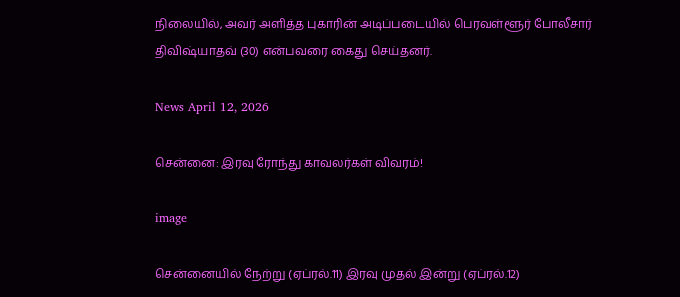நிலையில், அவர் அளித்த புகாரின் அடிப்படையில் பெரவள்ளூர் போலீசார் திவிஷ்யாதவ் (30) என்பவரை கைது செய்தனர்.

News April 12, 2026

சென்னை: இரவு ரோந்து காவலர்கள் விவரம்!

image

சென்னையில் நேற்று (ஏப்ரல்.11) இரவு முதல் இன்று (ஏப்ரல்.12)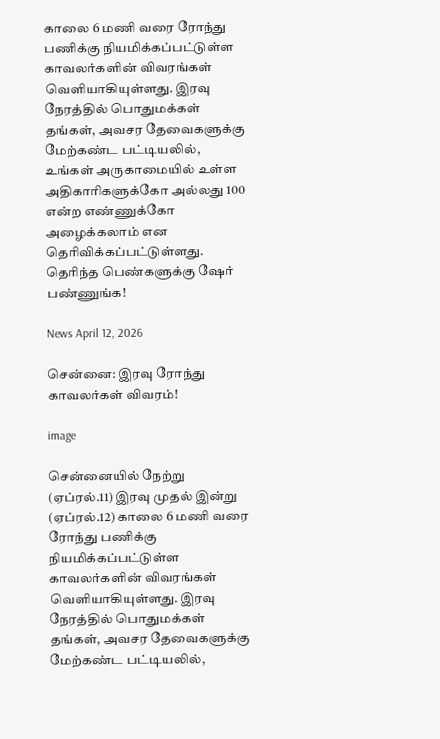காலை 6 மணி வரை ரோந்து பணிக்கு நியமிக்கப்பட்டுள்ள காவலர்களின் விவரங்கள் வெளியாகியுள்ளது. இரவு நேரத்தில் பொதுமக்கள் தங்கள், அவசர தேவைகளுக்கு மேற்கண்ட பட்டியலில், உங்கள் அருகாமையில் உள்ள அதிகாரிகளுக்கோ அல்லது 100 என்ற எண்ணுக்கோ அழைக்கலாம் என தெரிவிக்கப்பட்டுள்ளது. தெரிந்த பெண்களுக்கு ஷேர் பண்ணுங்க!

News April 12, 2026

சென்னை: இரவு ரோந்து காவலர்கள் விவரம்!

image

சென்னையில் நேற்று (ஏப்ரல்.11) இரவு முதல் இன்று (ஏப்ரல்.12) காலை 6 மணி வரை ரோந்து பணிக்கு நியமிக்கப்பட்டுள்ள காவலர்களின் விவரங்கள் வெளியாகியுள்ளது. இரவு நேரத்தில் பொதுமக்கள் தங்கள், அவசர தேவைகளுக்கு மேற்கண்ட பட்டியலில்,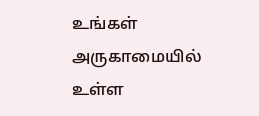உங்கள் அருகாமையில் உள்ள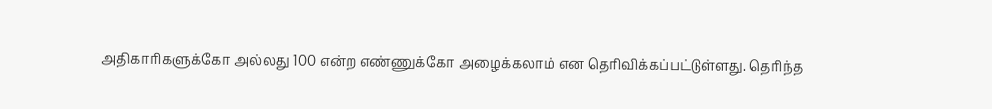அதிகாரிகளுக்கோ அல்லது 100 என்ற எண்ணுக்கோ அழைக்கலாம் என தெரிவிக்கப்பட்டுள்ளது. தெரிந்த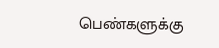பெண்களுக்கு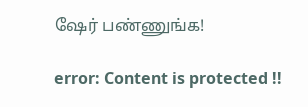ஷேர் பண்ணுங்க!

error: Content is protected !!